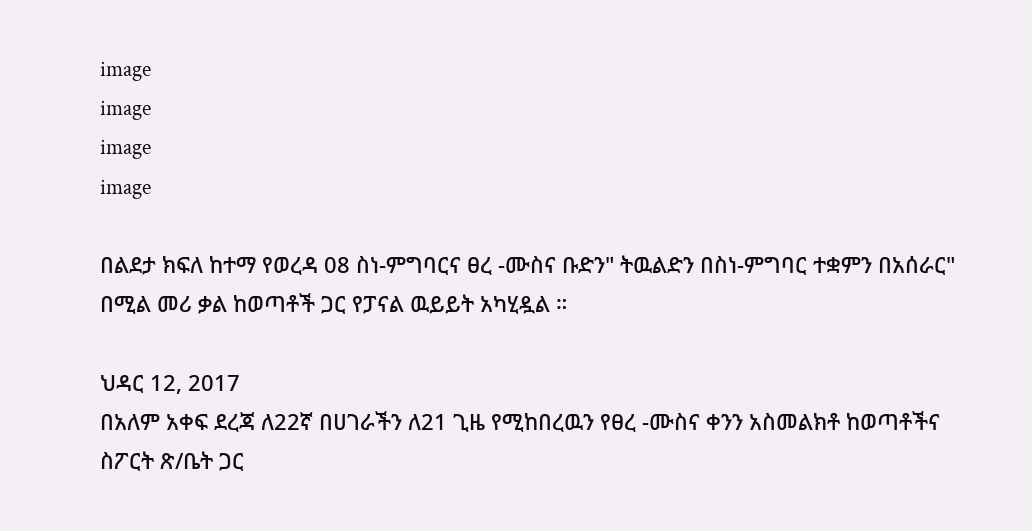image
image
image
image

በልደታ ክፍለ ከተማ የወረዳ 08 ስነ-ምግባርና ፀረ -ሙስና ቡድን" ትዉልድን በስነ-ምግባር ተቋምን በአሰራር" በሚል መሪ ቃል ከወጣቶች ጋር የፓናል ዉይይት አካሂዷል ።

ህዳር 12, 2017
በአለም አቀፍ ደረጃ ለ22ኛ በሀገራችን ለ21 ጊዜ የሚከበረዉን የፀረ -ሙስና ቀንን አስመልክቶ ከወጣቶችና ስፖርት ጽ/ቤት ጋር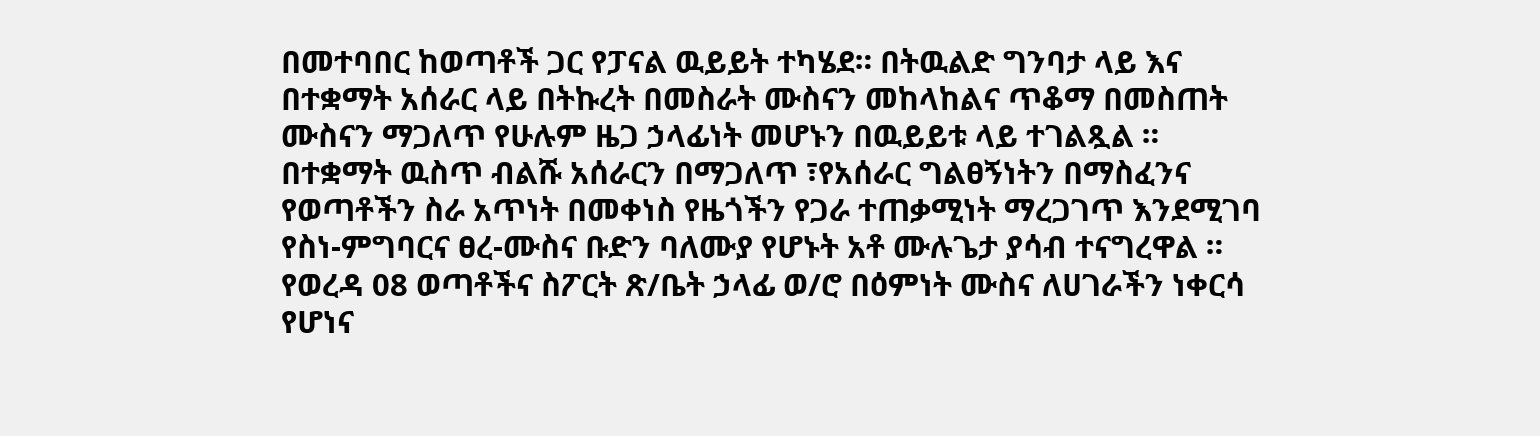በመተባበር ከወጣቶች ጋር የፓናል ዉይይት ተካሄደ። በትዉልድ ግንባታ ላይ እና በተቋማት አሰራር ላይ በትኩረት በመስራት ሙስናን መከላከልና ጥቆማ በመስጠት ሙስናን ማጋለጥ የሁሉም ዜጋ ኃላፊነት መሆኑን በዉይይቱ ላይ ተገልጿል ። በተቋማት ዉስጥ ብልሹ አሰራርን በማጋለጥ ፣የአሰራር ግልፀኝነትን በማስፈንና የወጣቶችን ስራ አጥነት በመቀነስ የዜጎችን የጋራ ተጠቃሚነት ማረጋገጥ እንደሚገባ የስነ-ምግባርና ፀረ-ሙስና ቡድን ባለሙያ የሆኑት አቶ ሙሉጌታ ያሳብ ተናግረዋል ። የወረዳ 08 ወጣቶችና ስፖርት ጽ/ቤት ኃላፊ ወ/ሮ በዕምነት ሙስና ለሀገራችን ነቀርሳ የሆነና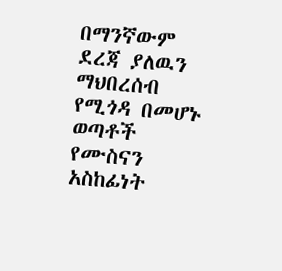በማንኛውም ደረጃ ያለዉን ማህበረሰብ የሚጎዳ በመሆኑ ወጣቶች የሙስናን አስከፊነት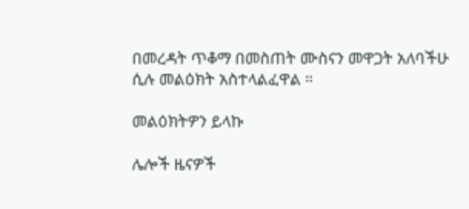በመረዳት ጥቆማ በመስጠት ሙስናን መዋጋት አለባችሁ ሲሉ መልዕክት አስተላልፈዋል ።

መልዕክትዎን ይላኩ

ሌሎች ዜናዎች